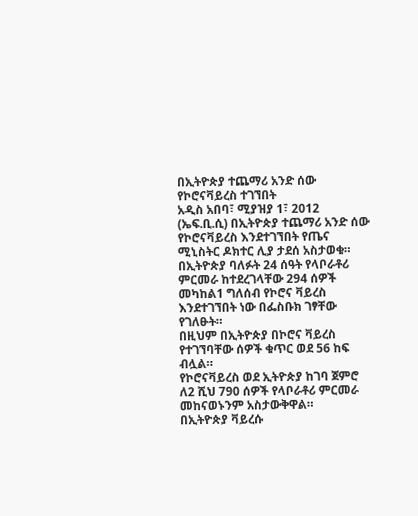በኢትዮጵያ ተጨማሪ አንድ ሰው የኮሮናቫይረስ ተገኘበት
አዲስ አበባ፣ ሚያዝያ 1፣ 2012 (ኤፍ.ቢ.ሲ) በኢትዮጵያ ተጨማሪ አንድ ሰው የኮሮናቫይረስ እንደተገኘበት የጤና ሚኒስትር ዶክተር ሊያ ታደሰ አስታወቁ።
በኢትዮጵያ ባለፉት 24 ሰዓት የላቦራቶሪ ምርመራ ከተደረገላቸው 294 ሰዎች መካከል1 ግለሰብ የኮሮና ቫይረስ እንደተገኘበት ነው በፌስቡክ ገፃቸው የገለፁት።
በዚህም በኢትዮጵያ በኮሮና ቫይረስ የተገኘባቸው ሰዎች ቁጥር ወደ 56 ከፍ ብሏል።
የኮሮናቫይረስ ወደ ኢትዮጵያ ከገባ ጀምሮ ለ2 ሺህ 790 ሰዎች የላቦራቶሪ ምርመራ መከናወኑንም አስታውቅዋል።
በኢትዮጵያ ቫይረሱ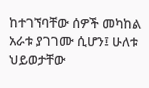ከተገኘባቸው ሰዎች መካከል አራቱ ያገገሙ ሲሆን፤ ሁለቱ ህይወታቸው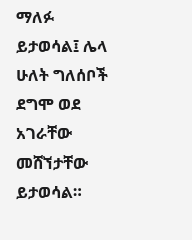ማለፉ ይታወሳል፤ ሌላ ሁለት ግለሰቦች ደግሞ ወደ አገራቸው መሸኘታቸው ይታወሳል።